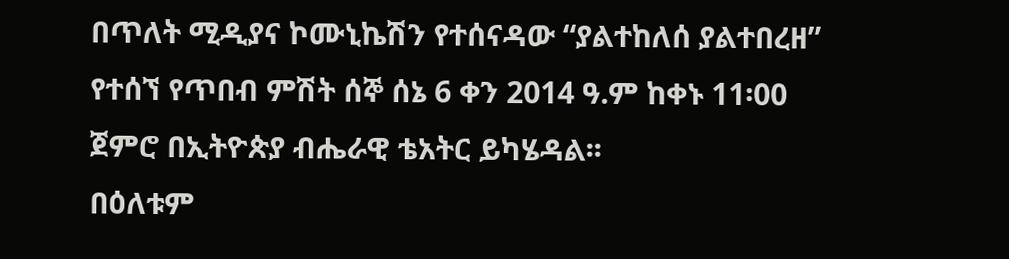በጥለት ሚዲያና ኮሙኒኬሽን የተሰናዳው “ያልተከለሰ ያልተበረዘ” የተሰኘ የጥበብ ምሽት ሰኞ ሰኔ 6 ቀን 2014 ዓ.ም ከቀኑ 11፡00 ጀምሮ በኢትዮጵያ ብሔራዊ ቴአትር ይካሄዳል፡፡
በዕለቱም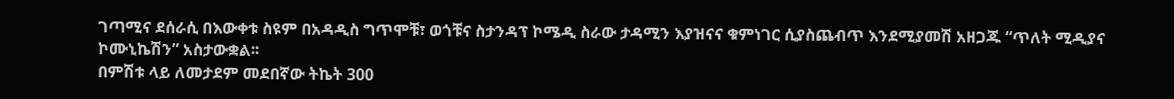ገጣሚና ደሰራሲ በእውቀቱ ስዩም በአዳዲስ ግጥሞቹ፣ ወጎቹና ስታንዳፕ ኮሜዲ ስራው ታዳሚን እያዝናና ቁምነገር ሲያስጨብጥ እንደሚያመሽ አዘጋጁ “ጥለት ሚዲያና ኮሙኒኬሽን” አስታውቋል፡፡
በምሽቱ ላይ ለመታደም መደበኛው ትኬት 300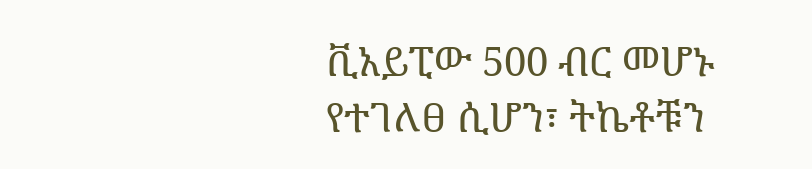ቪአይፒው 500 ብር መሆኑ የተገለፀ ሲሆን፣ ትኬቶቹን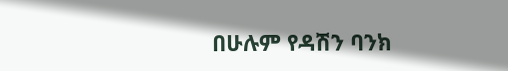በሁሉም የዳሽን ባንክ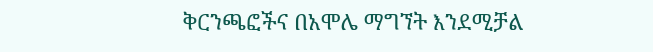ቅርንጫፎችና በአሞሌ ማግኘት እንደሚቻል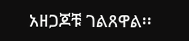አዘጋጆቹ ገልጸዋል፡፡